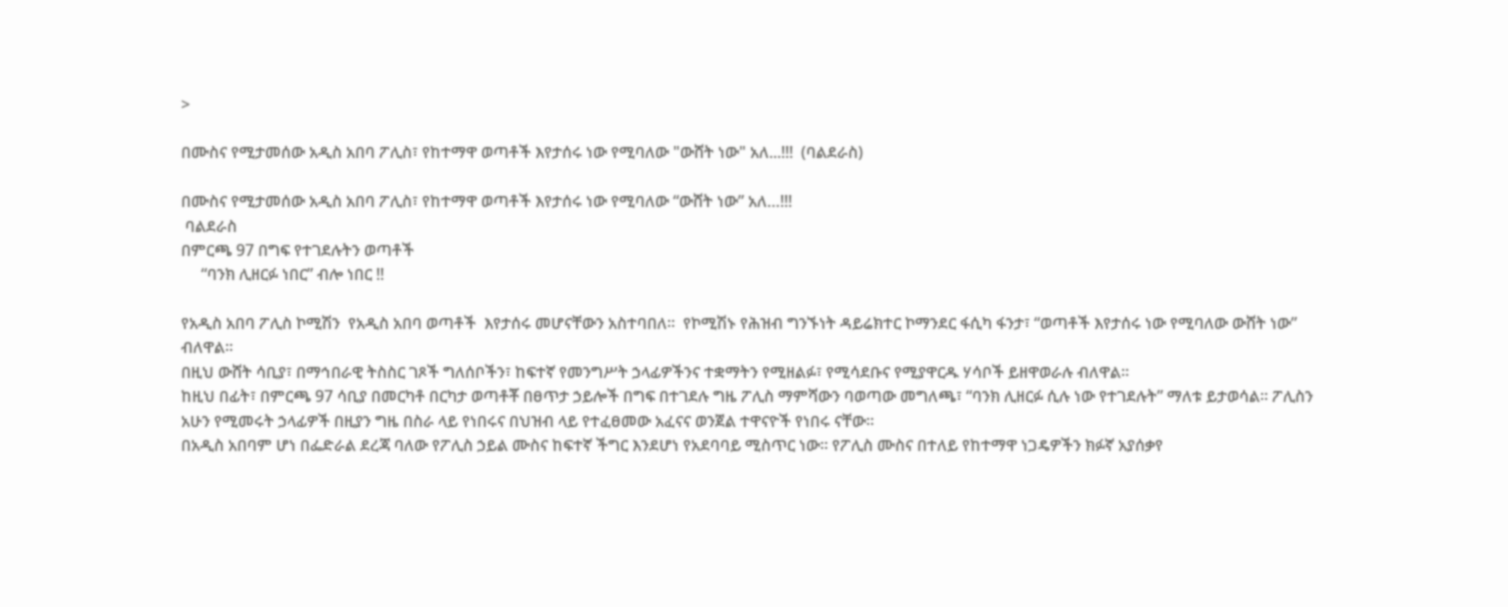>

በሙስና የሚታመሰው አዲስ አበባ ፖሊስ፣ የከተማዋ ወጣቶች እየታሰሩ ነው የሚባለው "ውሸት ነው" አለ...!!!  (ባልደራስ)

በሙስና የሚታመሰው አዲስ አበባ ፖሊስ፣ የከተማዋ ወጣቶች እየታሰሩ ነው የሚባለው “ውሸት ነው” አለ…!!!
 ባልደራስ
በምርጫ 97 በግፍ የተገደሉትን ወጣቶች
     “ባንክ ሊዘርፉ ነበር” ብሎ ነበር !!

የአዲስ አበባ ፖሊስ ኮሚሽን  የአዲስ አበባ ወጣቶች  እየታሰሩ መሆናቸውን አስተባበለ።  የኮሚሽኑ የሕዝብ ግንኙነት ዳይሬክተር ኮማንደር ፋሲካ ፋንታ፣ “ወጣቶች እየታሰሩ ነው የሚባለው ውሸት ነው” ብለዋል፡፡
በዚህ ውሸት ሳቢያ፣ በማኅበራዊ ትስስር ገጾች ግለሰቦችን፣ ከፍተኛ የመንግሥት ኃላፊዎችንና ተቋማትን የሚዘልፉ፣ የሚሳደቡና የሚያዋርዱ ሃሳቦች ይዘዋወራሉ ብለዋል።
ከዚህ በፊት፣ በምርጫ 97 ሳቢያ በመርካቶ በርካታ ወጣቶቾ በፀጥታ ኃይሎች በግፍ በተገደሉ ግዜ ፖሊስ ማምሻውን ባወጣው መግለጫ፣ “ባንክ ሊዘርፉ ሲሉ ነው የተገደሉት” ማለቱ ይታወሳል። ፖሊስን አሁን የሚመሩት ኃላፊዎች በዚያን ግዜ በስራ ላይ የነበሩና በህዝብ ላይ የተፈፀመው አፈናና ወንጀል ተዋናዮች የነበሩ ናቸው።
በአዲስ አበባም ሆነ በፌድራል ደረጃ ባለው የፖሊስ ኃይል ሙስና ከፍተኛ ችግር እንደሆነ የአደባባይ ሚስጥር ነው። የፖሊስ ሙስና በተለይ የከተማዋ ነጋዴዎችን ክፉኛ አያሰቃየ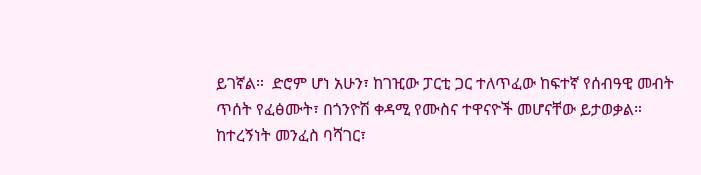ይገኛል።  ድሮም ሆነ አሁን፣ ከገዢው ፓርቲ ጋር ተለጥፈው ከፍተኛ የሰብዓዊ መብት ጥሰት የፈፅሙት፣ በጎንዮሽ ቀዳሚ የሙስና ተዋናዮች መሆናቸው ይታወቃል። ከተረኝነት መንፈስ ባሻገር፣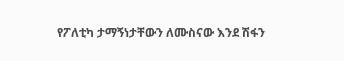የፖለቲካ ታማኝነታቸውን ለሙስናው እንደ ሽፋን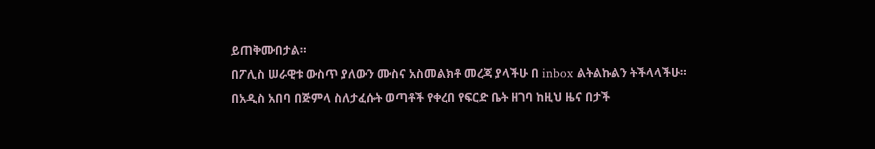ይጠቅሙበታል።
በፖሊስ ሠራዊቱ ውስጥ ያለውን ሙስና አስመልክቶ መረጃ ያላችሁ በ inbox ልትልኩልን ትችላላችሁ።
በአዲስ አበባ በጅምላ ስለታፈሱት ወጣቶች የቀረበ የፍርድ ቤት ዘገባ ከዚህ ዜና በታች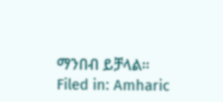ማንበብ ይቻላል።
Filed in: Amharic